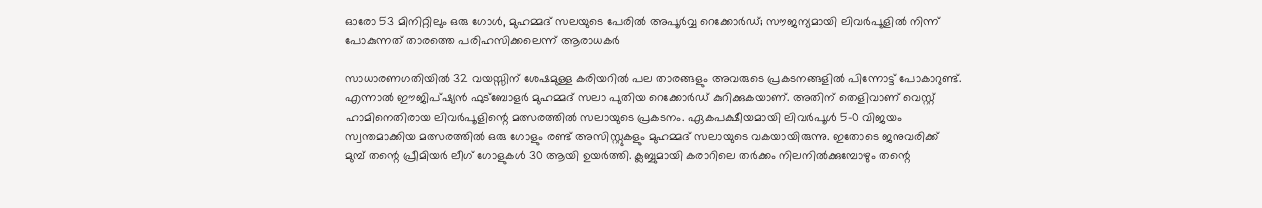ഓരോ 53 മിനിറ്റിലും ഒരു ഗോള്‍, മുഹമ്മദ് സലയുടെ പേരില്‍ അപൂര്‍വ്വ റെക്കോര്‍ഡ്; സൗജന്യമായി ലിവര്‍പൂളില്‍ നിന്ന് പോകുന്നത് താരത്തെ പരിഹസിക്കലെന്ന് ആരാധകര്‍

സാധാരണഗതിയില്‍ 32 വയസ്സിന് ശേഷമുള്ള കരിയറില്‍ പല താരങ്ങളും അവരുടെ പ്രകടനങ്ങളില്‍ പിന്നോട്ട് പോകാറുണ്ട്. എന്നാല്‍ ഈജിപ്ഷ്യന്‍ ഫുട്‌ബോളര്‍ മുഹമ്മദ് സലാ പുതിയ റെക്കോര്‍ഡ് കുറിക്കുകയാണ്. അതിന് തെളിവാണ് വെസ്റ്റ് ഹാമിനെതിരായ ലിവര്‍പൂളിന്റെ മത്സരത്തില്‍ സലായുടെ പ്രകടനം. ഏകപക്ഷീയമായി ലിവര്‍പൂള്‍ 5-0 വിജയം സ്വന്തമാക്കിയ മത്സരത്തില്‍ ഒരു ഗോളും രണ്ട് അസിസ്റ്റുകളും മുഹമ്മദ് സലായുടെ വകയായിരുന്നു. ഇതോടെ ജനുവരിക്ക് മുമ്പ് തന്റെ പ്രീമിയര്‍ ലീഗ് ഗോളുകള്‍ 30 ആയി ഉയര്‍ത്തി. ക്ലബ്ബുമായി കരാറിലെ തര്‍ക്കം നിലനില്‍ക്കുമ്പോഴും തന്റെ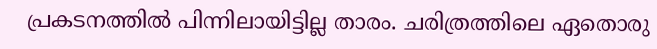പ്രകടനത്തില്‍ പിന്നിലായിട്ടില്ല താരം. ചരിത്രത്തിലെ ഏതൊരു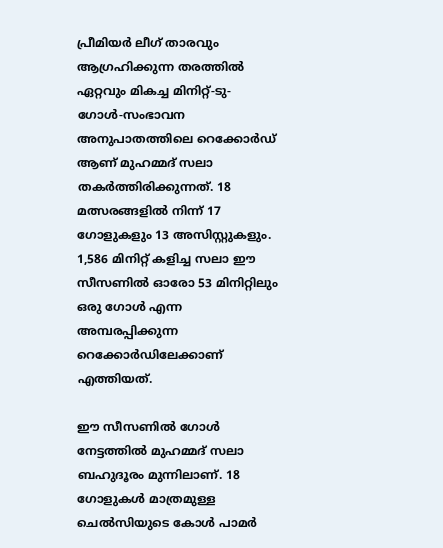പ്രീമിയര്‍ ലീഗ് താരവും ആഗ്രഹിക്കുന്ന തരത്തില്‍ ഏറ്റവും മികച്ച മിനിറ്റ്-ടു-ഗോള്‍-സംഭാവന അനുപാതത്തിലെ റെക്കോര്‍ഡ് ആണ് മുഹമ്മദ് സലാ തകര്‍ത്തിരിക്കുന്നത്. 18 മത്സരങ്ങളില്‍ നിന്ന് 17 ഗോളുകളും 13 അസിസ്റ്റുകളും. 1,586 മിനിറ്റ് കളിച്ച സലാ ഈ സീസണില്‍ ഓരോ 53 മിനിറ്റിലും ഒരു ഗോള്‍ എന്ന അമ്പരപ്പിക്കുന്ന റെക്കോര്‍ഡിലേക്കാണ് എത്തിയത്.

ഈ സീസണില്‍ ഗോള്‍ നേട്ടത്തില്‍ മുഹമ്മദ് സലാ ബഹുദൂരം മുന്നിലാണ്. 18 ഗോളുകള്‍ മാത്രമുള്ള ചെല്‍സിയുടെ കോള്‍ പാമര്‍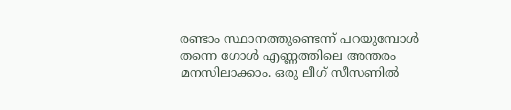രണ്ടാം സ്ഥാനത്തുണ്ടെന്ന് പറയുമ്പോള്‍ തന്നെ ഗോള്‍ എണ്ണത്തിലെ അന്തരം മനസിലാക്കാം. ഒരു ലീഗ് സീസണില്‍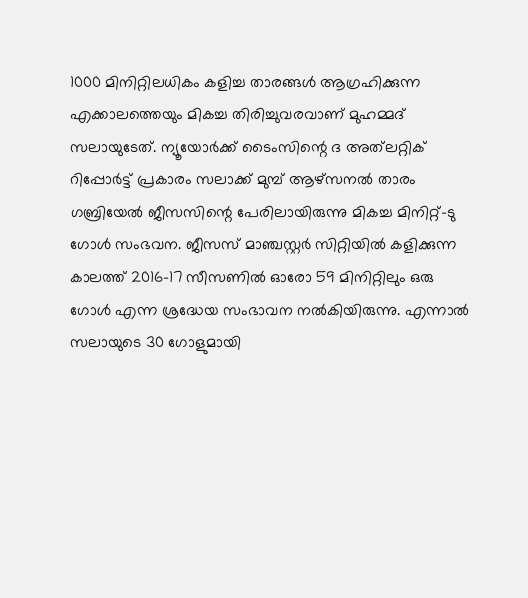1000 മിനിറ്റിലധികം കളിച്ച താരങ്ങള്‍ ആഗ്രഹിക്കുന്ന എക്കാലത്തെയും മികച്ച തിരിച്ചുവരവാണ് മുഹമ്മദ് സലായുടേത്. ന്യൂയോര്‍ക്ക് ടൈംസിന്റെ ദ അത്‌ലറ്റിക് റിപ്പോര്‍ട്ട് പ്രകാരം സലാക്ക് മുമ്പ് ആഴ്സനല്‍ താരം ഗബ്രിയേല്‍ ജീസസിന്റെ പേരിലായിരുന്നു മികച്ച മിനിറ്റ്-ടു ഗോള്‍ സംഭവന. ജീസസ് മാഞ്ചസ്റ്റര്‍ സിറ്റിയില്‍ കളിക്കുന്ന കാലത്ത് 2016-17 സീസണില്‍ ഓരോ 59 മിനിറ്റിലും ഒരു ഗോള്‍ എന്ന ശ്രദ്ധേയ സംഭാവന നല്‍കിയിരുന്നു. എന്നാല്‍ സലായുടെ 30 ഗോളുമായി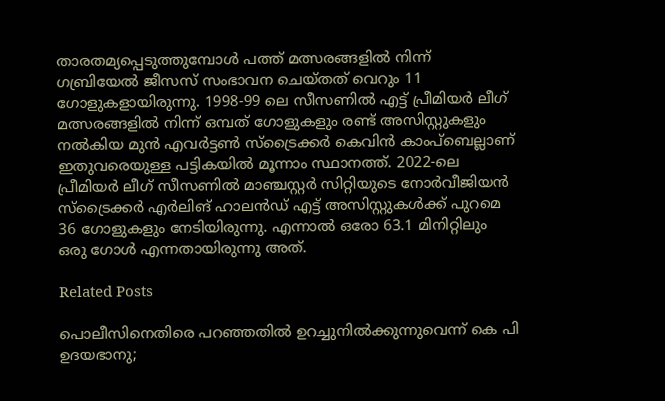താരതമ്യപ്പെടുത്തുമ്പോള്‍ പത്ത് മത്സരങ്ങളില്‍ നിന്ന് ഗബ്രിയേല്‍ ജീസസ് സംഭാവന ചെയ്തത് വെറും 11 ഗോളുകളായിരുന്നു. 1998-99 ലെ സീസണില്‍ എട്ട് പ്രീമിയര്‍ ലീഗ് മത്സരങ്ങളില്‍ നിന്ന് ഒമ്പത് ഗോളുകളും രണ്ട് അസിസ്റ്റുകളും നല്‍കിയ മുന്‍ എവര്‍ട്ടണ്‍ സ്ട്രൈക്കര്‍ കെവിന്‍ കാംപ്ബെല്ലാണ് ഇതുവരെയുള്ള പട്ടികയില്‍ മൂന്നാം സ്ഥാനത്ത്. 2022-ലെ പ്രീമിയര്‍ ലീഗ് സീസണില്‍ മാഞ്ചസ്റ്റര്‍ സിറ്റിയുടെ നോര്‍വീജിയന്‍ സ്‌ട്രൈക്കര്‍ എര്‍ലിങ് ഹാലന്‍ഡ് എട്ട് അസിസ്റ്റുകള്‍ക്ക് പുറമെ 36 ഗോളുകളും നേടിയിരുന്നു. എന്നാല്‍ ഒരോ 63.1 മിനിറ്റിലും ഒരു ഗോള്‍ എന്നതായിരുന്നു അത്.

Related Posts

പൊലീസിനെതിരെ പറഞ്ഞതിൽ ഉറച്ചുനിൽക്കുന്നുവെന്ന് കെ പി ഉദയഭാനു;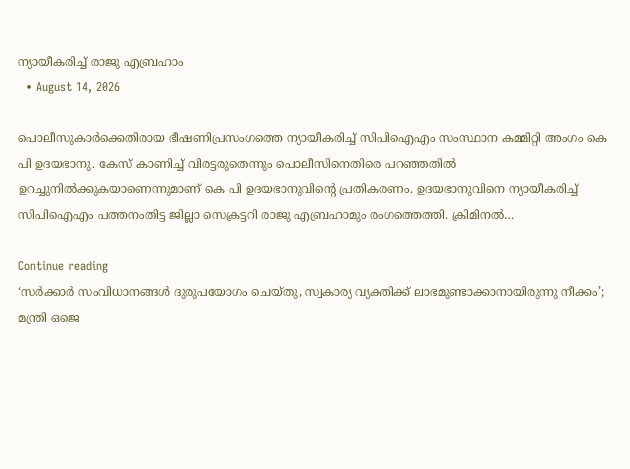ന്യായീകരിച്ച് രാജു എബ്രഹാം
  • August 14, 2026

പൊലീസുകാർക്കെതിരായ ഭീഷണിപ്രസംഗത്തെ ന്യായീകരിച്ച് സിപിഐഎം സംസ്ഥാന കമ്മിറ്റി അംഗം കെ പി ഉദയഭാനു. കേസ് കാണിച്ച് വിരട്ടരുതെന്നും പൊലീസിനെതിരെ പറഞ്ഞതിൽ ഉറച്ചുനിൽക്കുകയാണെന്നുമാണ് കെ പി ഉദയഭാനുവിന്റെ പ്രതികരണം. ഉദയഭാനുവിനെ ന്യായീകരിച്ച് സിപിഐഎം പത്തനംതിട്ട ജില്ലാ സെക്രട്ടറി രാജു എബ്രഹാമും രംഗത്തെത്തി. ക്രിമിനൽ…

Continue reading
‘സർക്കാർ സംവിധാനങ്ങൾ ദുരുപയോഗം ചെയ്തു, സ്വകാര്യ വ്യക്തിക്ക് ലാഭമുണ്ടാക്കാനായിരുന്നു നീക്കം’; മന്ത്രി ഒജെ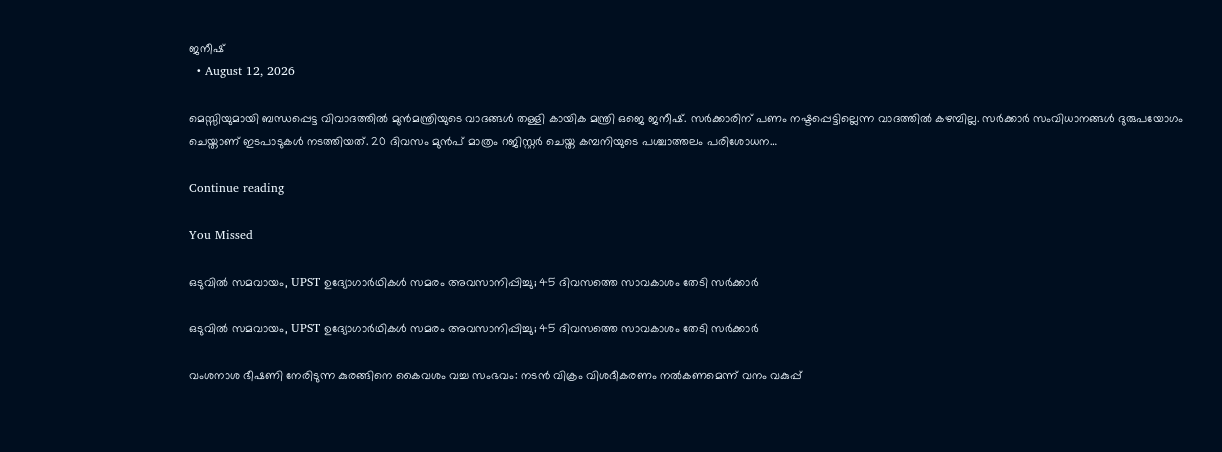ജനീഷ്
  • August 12, 2026

മെസ്സിയുമായി ബന്ധപ്പെട്ട വിവാദത്തിൽ മുൻമന്ത്രിയുടെ വാദങ്ങൾ തള്ളി കായിക മന്ത്രി ഒജെ ജനീഷ്. സർക്കാരിന് പണം നഷ്ടപ്പെട്ടില്ലെന്ന വാദത്തിൽ കഴമ്പില്ല. സർക്കാർ സംവിധാനങ്ങൾ ദുരുപയോഗം ചെയ്താണ് ഇടപാടുകൾ നടത്തിയത്. 20 ദിവസം മുൻപ് മാത്രം റജിസ്റ്റർ ചെയ്ത കമ്പനിയുടെ പശ്ചാത്തലം പരിശോധന…

Continue reading

You Missed

ഒടുവിൽ സമവായം, UPST ഉദ്യോഗാർഥികള്‍ സമരം അവസാനിപ്പിച്ചു; 45 ദിവസത്തെ സാവകാശം തേടി സര്‍ക്കാര്‍

ഒടുവിൽ സമവായം, UPST ഉദ്യോഗാർഥികള്‍ സമരം അവസാനിപ്പിച്ചു; 45 ദിവസത്തെ സാവകാശം തേടി സര്‍ക്കാര്‍

വംശനാശ ഭീഷണി നേരിടുന്ന കുരങ്ങിനെ കൈവശം വച്ച സംഭവം: നടൻ വിക്രം വിശദീകരണം നൽകണമെന്ന് വനം വകുപ്പ്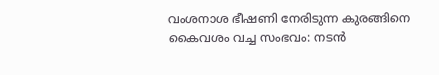വംശനാശ ഭീഷണി നേരിടുന്ന കുരങ്ങിനെ കൈവശം വച്ച സംഭവം: നടൻ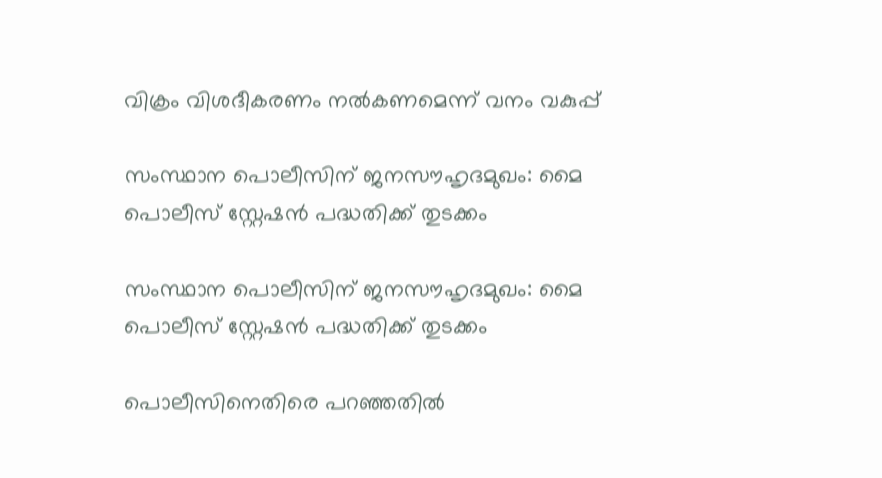വിക്രം വിശദീകരണം നൽകണമെന്ന് വനം വകുപ്പ്

സംസ്ഥാന പൊലീസിന് ജനസൗഹൃദമുഖം: മൈ പൊലീസ് സ്റ്റേഷൻ പദ്ധതിക്ക് തുടക്കം

സംസ്ഥാന പൊലീസിന് ജനസൗഹൃദമുഖം: മൈ പൊലീസ് സ്റ്റേഷൻ പദ്ധതിക്ക് തുടക്കം

പൊലീസിനെതിരെ പറഞ്ഞതിൽ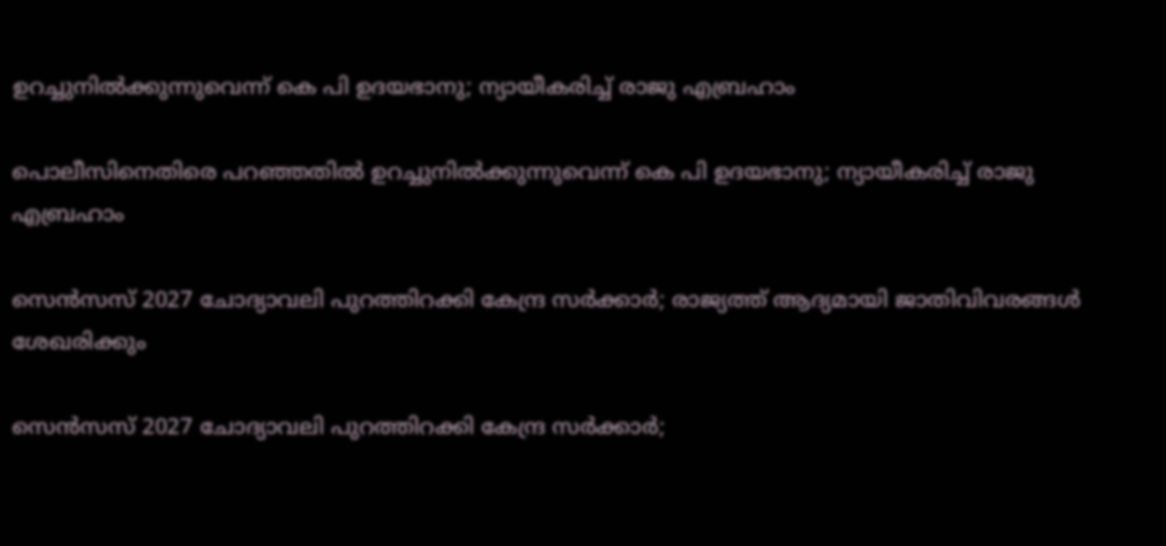ഉറച്ചുനിൽക്കുന്നുവെന്ന് കെ പി ഉദയഭാനു; ന്യായീകരിച്ച് രാജു എബ്രഹാം

പൊലീസിനെതിരെ പറഞ്ഞതിൽ ഉറച്ചുനിൽക്കുന്നുവെന്ന് കെ പി ഉദയഭാനു; ന്യായീകരിച്ച് രാജു എബ്രഹാം

സെൻസസ് 2027 ചോദ്യാവലി പുറത്തിറക്കി കേന്ദ്ര സർക്കാർ; രാജ്യത്ത് ആദ്യമായി ജാതിവിവരങ്ങൾ ശേഖരിക്കും

സെൻസസ് 2027 ചോദ്യാവലി പുറത്തിറക്കി കേന്ദ്ര സർക്കാർ;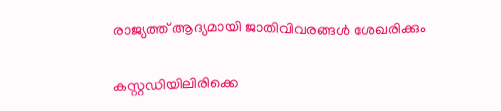രാജ്യത്ത് ആദ്യമായി ജാതിവിവരങ്ങൾ ശേഖരിക്കും

കസ്റ്റഡിയിലിരിക്കെ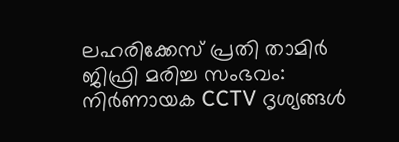ലഹരിക്കേസ് പ്രതി താമിർ ജിഫ്രി മരിച്ച സംഭവം: നിർണായക CCTV ദൃശ്യങ്ങൾ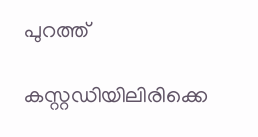പുറത്ത്

കസ്റ്റഡിയിലിരിക്കെ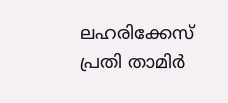ലഹരിക്കേസ് പ്രതി താമിർ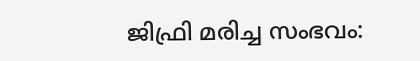ജിഫ്രി മരിച്ച സംഭവം: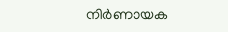നിർണായക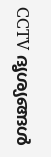CCTV ദൃശ്യങ്ങൾ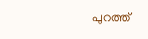പുറത്ത്